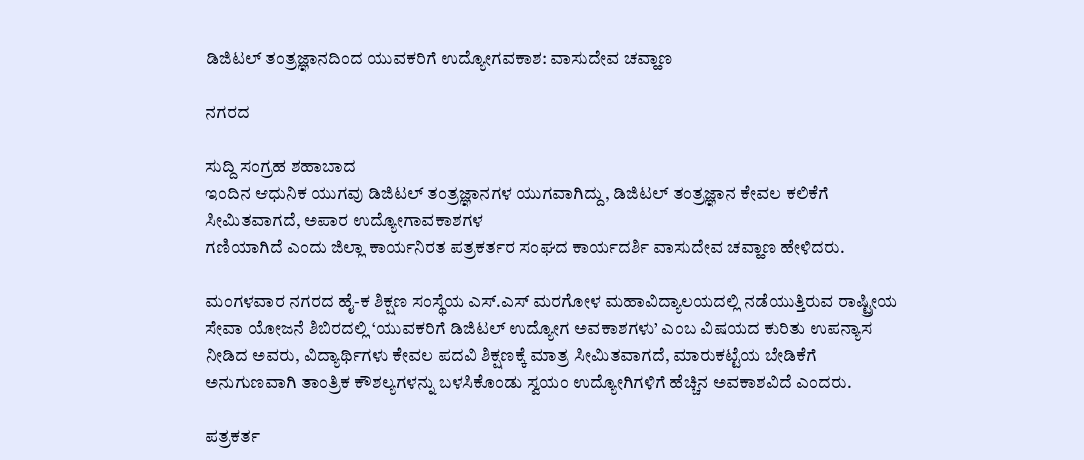ಡಿಜಿಟಲ್ ತಂತ್ರಜ್ಞಾನದಿಂದ ಯುವಕರಿಗೆ ಉದ್ಯೋಗವಕಾಶ: ವಾಸುದೇವ ಚವ್ಹಾಣ‌

ನಗರದ

ಸುದ್ದಿ ಸಂಗ್ರಹ ಶಹಾಬಾದ
ಇಂದಿನ ಆಧುನಿಕ ಯುಗವು ಡಿಜಿಟಲ್ ತಂತ್ರಜ್ಞಾನಗಳ ಯುಗವಾಗಿದ್ದು, ಡಿಜಿಟಲ್ ತಂತ್ರಜ್ಞಾನ ಕೇವಲ ಕಲಿಕೆಗೆ ಸೀಮಿತವಾಗದೆ, ಅಪಾರ ಉದ್ಯೋಗಾವಕಾಶಗಳ
ಗಣಿಯಾಗಿದೆ ಎಂದು ಜಿಲ್ಲಾ ಕಾರ್ಯನಿರತ ಪತ್ರಕರ್ತರ ಸಂಘದ ಕಾರ್ಯದರ್ಶಿ ವಾಸುದೇವ ಚವ್ಹಾಣ ಹೇಳಿದರು.

ಮಂಗಳವಾರ ನಗರದ ಹೈ-ಕ ಶಿಕ್ಷಣ ಸಂಸ್ಥೆಯ ಎಸ್‌.ಎಸ್ ಮರಗೋಳ ಮಹಾವಿದ್ಯಾಲಯದಲ್ಲಿ ನಡೆಯುತ್ತಿರುವ ರಾಷ್ಟ್ರೀಯ ಸೇವಾ ಯೋಜನೆ ಶಿಬಿರದಲ್ಲಿ ‘ಯುವಕರಿಗೆ ಡಿಜಿಟಲ್ ಉದ್ಯೋಗ ಅವಕಾಶಗಳು’ ಎಂಬ ವಿಷಯದ ಕುರಿತು ಉಪನ್ಯಾಸ ನೀಡಿದ ಅವರು, ವಿದ್ಯಾರ್ಥಿಗಳು ಕೇವಲ ಪದವಿ ಶಿಕ್ಷಣಕ್ಕೆ ಮಾತ್ರ ಸೀಮಿತವಾಗದೆ, ಮಾರುಕಟ್ಟೆಯ ಬೇಡಿಕೆಗೆ ಅನುಗುಣವಾಗಿ ತಾಂತ್ರಿಕ ಕೌಶಲ್ಯಗಳನ್ನು ಬಳಸಿಕೊಂಡು ಸ್ವಯಂ ಉದ್ಯೋಗಿಗಳಿಗೆ ಹೆಚ್ಚಿನ ಅವಕಾಶವಿದೆ ಎಂದರು.

ಪತ್ರಕರ್ತ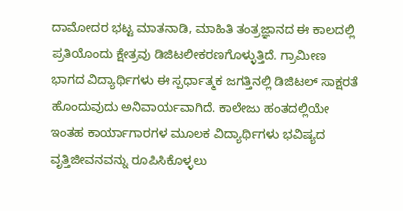ದಾಮೋದರ ಭಟ್ಟ ಮಾತನಾಡಿ, ಮಾಹಿತಿ ತಂತ್ರಜ್ಞಾನದ ಈ ಕಾಲದಲ್ಲಿ ಪ್ರತಿಯೊಂದು ಕ್ಷೇತ್ರವು ಡಿಜಿಟಲೀಕರಣಗೊಳ್ಳುತ್ತಿದೆ. ಗ್ರಾಮೀಣ ಭಾಗದ ವಿದ್ಯಾರ್ಥಿಗಳು ಈ ಸ್ಪರ್ಧಾತ್ಮಕ ಜಗತ್ತಿನಲ್ಲಿ ಡಿಜಿಟಲ್ ಸಾಕ್ಷರತೆ ಹೊಂದುವುದು ಅನಿವಾರ್ಯವಾಗಿದೆ. ಕಾಲೇಜು ಹಂತದಲ್ಲಿಯೇ ಇಂತಹ ಕಾರ್ಯಾಗಾರಗಳ ಮೂಲಕ ವಿದ್ಯಾರ್ಥಿಗಳು ಭವಿಷ್ಯದ ವೃತ್ತಿಜೀವನವನ್ನು ರೂಪಿಸಿಕೊಳ್ಳಲು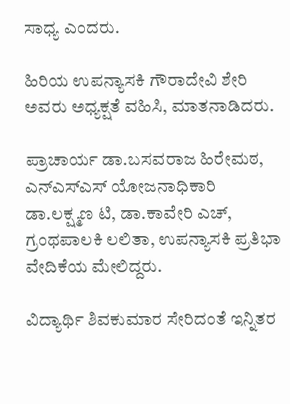ಸಾಧ್ಯ ಎಂದರು.

ಹಿರಿಯ ಉಪನ್ಯಾಸಕಿ ಗೌರಾದೇವಿ ಶೇರಿ ಅವರು ಅಧ್ಯಕ್ಷತೆ ವಹಿಸಿ, ಮಾತನಾಡಿದರು.

ಪ್ರಾಚಾರ್ಯ ಡಾ.ಬಸವರಾಜ ಹಿರೇಮಠ, ಎನ್‌ಎಸ್‌ಎಸ್ ಯೋಜನಾಧಿಕಾರಿ ಡಾ.ಲಕ್ಷ್ಮಣ ಟಿ, ಡಾ.ಕಾವೇರಿ ಎಚ್, ಗ್ರಂಥಪಾಲಕಿ ಲಲಿತಾ, ಉಪನ್ಯಾಸಕಿ ಪ್ರತಿಭಾ ವೇದಿಕೆಯ ಮೇಲಿದ್ದರು.

ವಿದ್ಯಾರ್ಥಿ ಶಿವಕುಮಾರ ಸೇರಿದಂತೆ ಇನ್ನಿತರ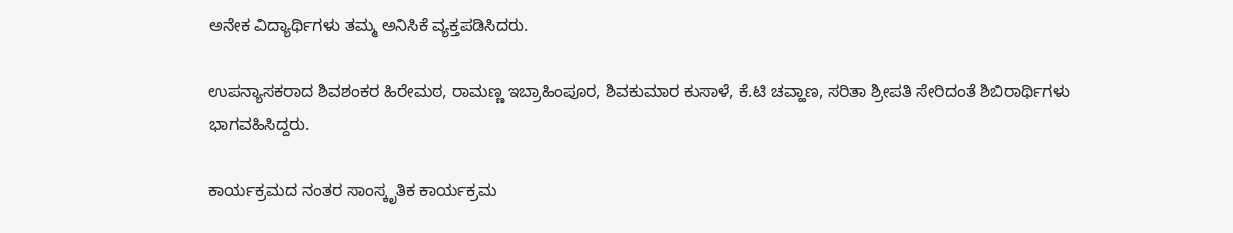ಅನೇಕ ವಿದ್ಯಾರ್ಥಿಗಳು ತಮ್ಮ ಅನಿಸಿಕೆ ವ್ಯಕ್ತಪಡಿಸಿದರು.

ಉಪನ್ಯಾಸಕರಾದ ಶಿವಶಂಕರ ಹಿರೇಮಠ, ರಾಮಣ್ಣ ಇಬ್ರಾಹಿಂಪೂರ, ಶಿವಕುಮಾರ ಕುಸಾಳೆ, ಕೆ.ಟಿ ಚವ್ಹಾಣ, ಸರಿತಾ ಶ್ರೀಪತಿ ಸೇರಿದಂತೆ ಶಿಬಿರಾರ್ಥಿಗಳು ಭಾಗವಹಿಸಿದ್ದರು.

ಕಾರ್ಯಕ್ರಮದ ನಂತರ ಸಾಂಸ್ಕೃತಿಕ ಕಾರ್ಯಕ್ರಮ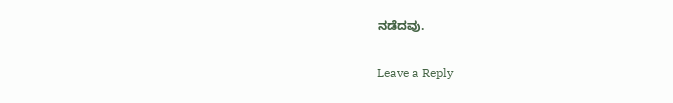ನಡೆದವು.

Leave a Reply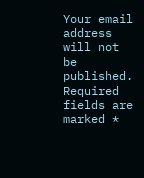Your email address will not be published. Required fields are marked *